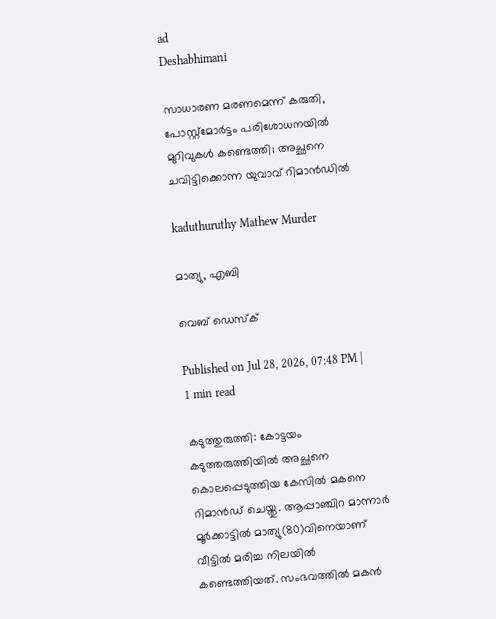ad
Deshabhimani

സാധാരണ മരണമെന്ന് കരുതി, പോസ്റ്റ്മോർട്ടം പരിശോധനയിൽ മുറിവുകൾ കണ്ടെത്തി; അച്ഛനെ ചവിട്ടിക്കൊന്ന യുവാവ്‌ റിമാൻഡിൽ

kaduthuruthy Mathew Murder

മാത്യു, എബി

വെബ് ഡെസ്ക്

Published on Jul 28, 2026, 07:48 PM | 1 min read

കടുത്തുരുത്തി: കോട്ടയം കടുത്തരുത്തിയിൽ അച്ഛനെ കൊലപ്പെടുത്തിയ കേസിൽ മകനെ റിമാൻഡ് ചെയ്തു. ആപ്പാഞ്ചിറ മാന്നാർ മൂർക്കാട്ടിൽ മാത്യു(80)വിനെയാണ്‌ വീട്ടിൽ മരിച്ച നിലയിൽ കണ്ടെത്തിയത്. സംഭവത്തിൽ മകൻ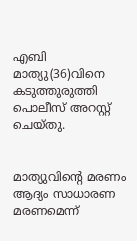എബി മാത്യു(36)വിനെ കടുത്തുരുത്തി പൊലീസ് അറസ്റ്റ് ചെയ്തു.


മാത്യുവിന്റെ മരണം ആദ്യം സാധാരണ മരണമെന്ന്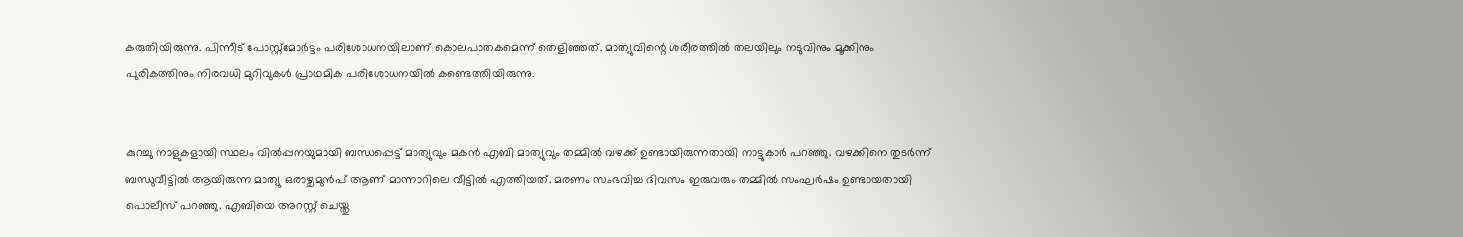കരുതിയിരുന്നു. പിന്നീട് പോസ്റ്റ്മോർട്ടം പരിശോധനയിലാണ് കൊലപാതകമെന്ന് തെളിഞ്ഞത്. മാത്യുവിന്റെ ശരീരത്തിൽ തലയിലും നടുവിനും മൂക്കിനും പുരികത്തിനും നിരവധി മുറിവുകൾ പ്രാഥമിക പരിശോധനയിൽ കണ്ടെത്തിയിരുന്നു.


കുറച്ചു നാളുകളായി സ്ഥലം വിൽപ്പനയുമായി ബന്ധപ്പെട്ട് മാത്യുവും മകൻ എബി മാത്യുവും തമ്മിൽ വഴക്ക് ഉണ്ടായിരുന്നതായി നാട്ടുകാർ പറഞ്ഞു. വഴക്കിനെ തുടർന്ന് ബന്ധുവീട്ടിൽ ആയിരുന്ന മാത്യു ഒരാഴ്ചമുൻപ് ആണ് മാന്നാറിലെ വീട്ടിൽ എത്തിയത്. മരണം സംഭവിച്ച ദിവസം ഇരുവരും തമ്മിൽ സംഘർഷം ഉണ്ടായതായി പൊലീസ് പറഞ്ഞു. എബിയെ അറസ്റ്റ് ചെയ്തു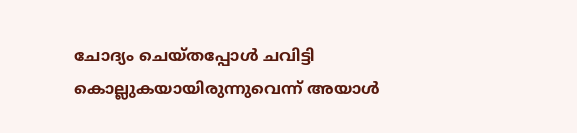ചോദ്യം ചെയ്തപ്പോൾ ചവിട്ടി കൊല്ലുകയായിരുന്നുവെന്ന് അയാൾ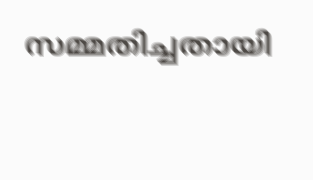സമ്മതിച്ചതായി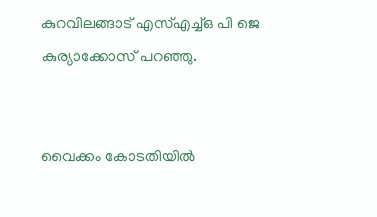കുറവിലങ്ങാട് എസ്എച്ച്ഒ പി ജെ കുര്യാക്കോസ് പറഞ്ഞു.


വൈക്കം കോടതിയിൽ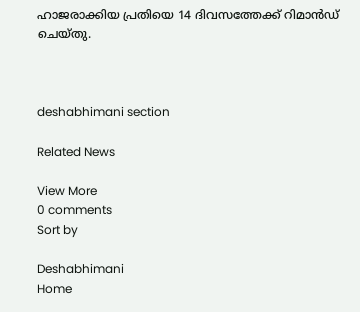ഹാജരാക്കിയ പ്രതിയെ 14 ദിവസത്തേക്ക് റിമാൻഡ്‌ ചെയ്തു.



deshabhimani section

Related News

View More
0 comments
Sort by

Deshabhimani
Home